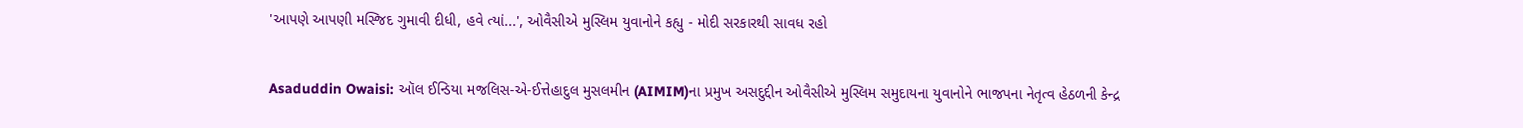'આપણે આપણી મસ્જિદ ગુમાવી દીધી, હવે ત્યાં...', ઓવૈસીએ મુસ્લિમ યુવાનોને કહ્યુ - મોદી સરકારથી સાવધ રહો

Asaduddin Owaisi: ઑલ ઈન્ડિયા મજલિસ-એ-ઈત્તેહાદુલ મુસલમીન (AIMIM)ના પ્રમુખ અસદુદ્દીન ઓવૈસીએ મુસ્લિમ સમુદાયના યુવાનોને ભાજપના નેતૃત્વ હેઠળની કેન્દ્ર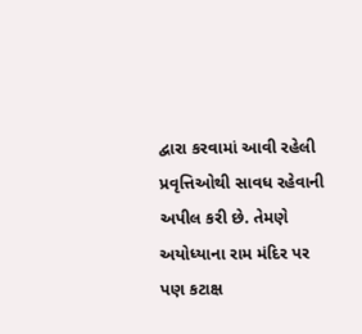દ્વારા કરવામાં આવી રહેલી પ્રવૃત્તિઓથી સાવધ રહેવાની અપીલ કરી છે. તેમણે અયોધ્યાના રામ મંદિર પર પણ કટાક્ષ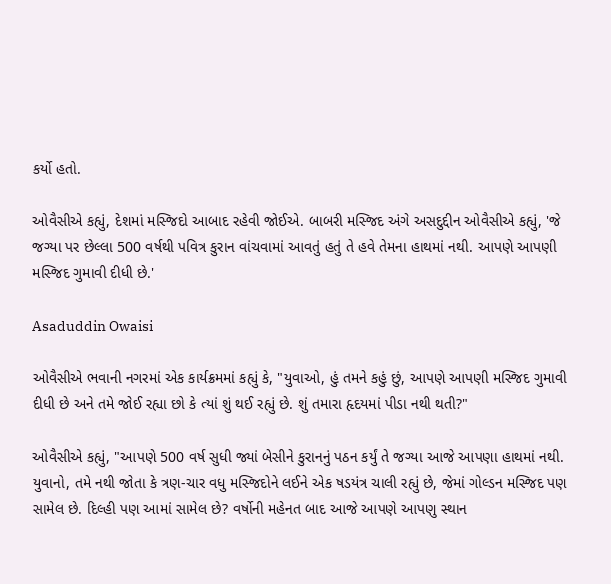કર્યો હતો.

ઓવૈસીએ કહ્યું, દેશમાં મસ્જિદો આબાદ રહેવી જોઈએ. બાબરી મસ્જિદ અંગે અસદુદ્દીન ઓવૈસીએ કહ્યું, 'જે જગ્યા પર છેલ્લા 500 વર્ષથી પવિત્ર કુરાન વાંચવામાં આવતું હતું તે હવે તેમના હાથમાં નથી. આપણે આપણી મસ્જિદ ગુમાવી દીધી છે.'

Asaduddin Owaisi

ઓવૈસીએ ભવાની નગરમાં એક કાર્યક્રમમાં કહ્યું કે, "યુવાઓ, હું તમને કહું છું, આપણે આપણી મસ્જિદ ગુમાવી દીધી છે અને તમે જોઈ રહ્યા છો કે ત્યાં શું થઈ રહ્યું છે. શું તમારા હૃદયમાં પીડા નથી થતી?"

ઓવૈસીએ કહ્યું, "આપણે 500 વર્ષ સુધી જ્યાં બેસીને કુરાનનું પઠન કર્યું તે જગ્યા આજે આપણા હાથમાં નથી. યુવાનો, તમે નથી જોતા કે ત્રણ-ચાર વધુ મસ્જિદોને લઈને એક ષડયંત્ર ચાલી રહ્યું છે, જેમાં ગોલ્ડન મસ્જિદ પણ સામેલ છે. દિલ્હી પણ આમાં સામેલ છે? વર્ષોની મહેનત બાદ આજે આપણે આપણુ સ્થાન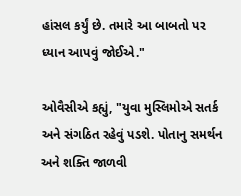હાંસલ કર્યું છે. તમારે આ બાબતો પર ધ્યાન આપવું જોઈએ."

ઓવૈસીએ કહ્યું, "યુવા મુસ્લિમોએ સતર્ક અને સંગઠિત રહેવું પડશે. પોતાનુ સમર્થન અને શક્તિ જાળવી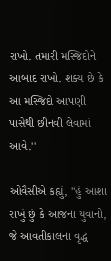રાખો. તમારી મસ્જિદોને આબાદ રાખો. શક્ય છે કે આ મસ્જિદો આપણી પાસેથી છીનવી લેવામાં આવે.''

ઓવૈસીએ કહ્યું, "હું આશા રાખું છું કે આજના યુવાનો, જે આવતીકાલના વૃદ્ધ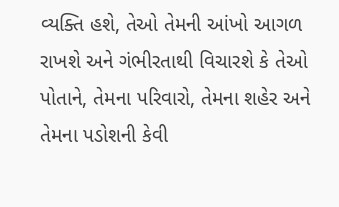વ્યક્તિ હશે, તેઓ તેમની આંખો આગળ રાખશે અને ગંભીરતાથી વિચારશે કે તેઓ પોતાને, તેમના પરિવારો, તેમના શહેર અને તેમના પડોશની કેવી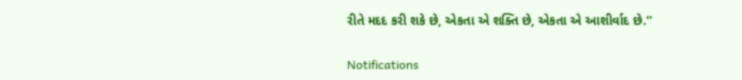રીતે મદદ કરી શકે છે, એકતા એ શક્તિ છે, એકતા એ આશીર્વાદ છે.''

Notifications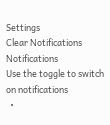Settings
Clear Notifications
Notifications
Use the toggle to switch on notifications
  •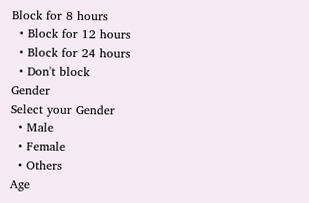Block for 8 hours
  • Block for 12 hours
  • Block for 24 hours
  • Don't block
Gender
Select your Gender
  • Male
  • Female
  • Others
Age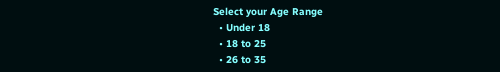Select your Age Range
  • Under 18
  • 18 to 25
  • 26 to 35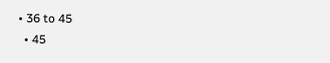• 36 to 45
  • 45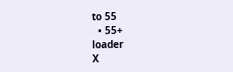to 55
  • 55+
loader
X